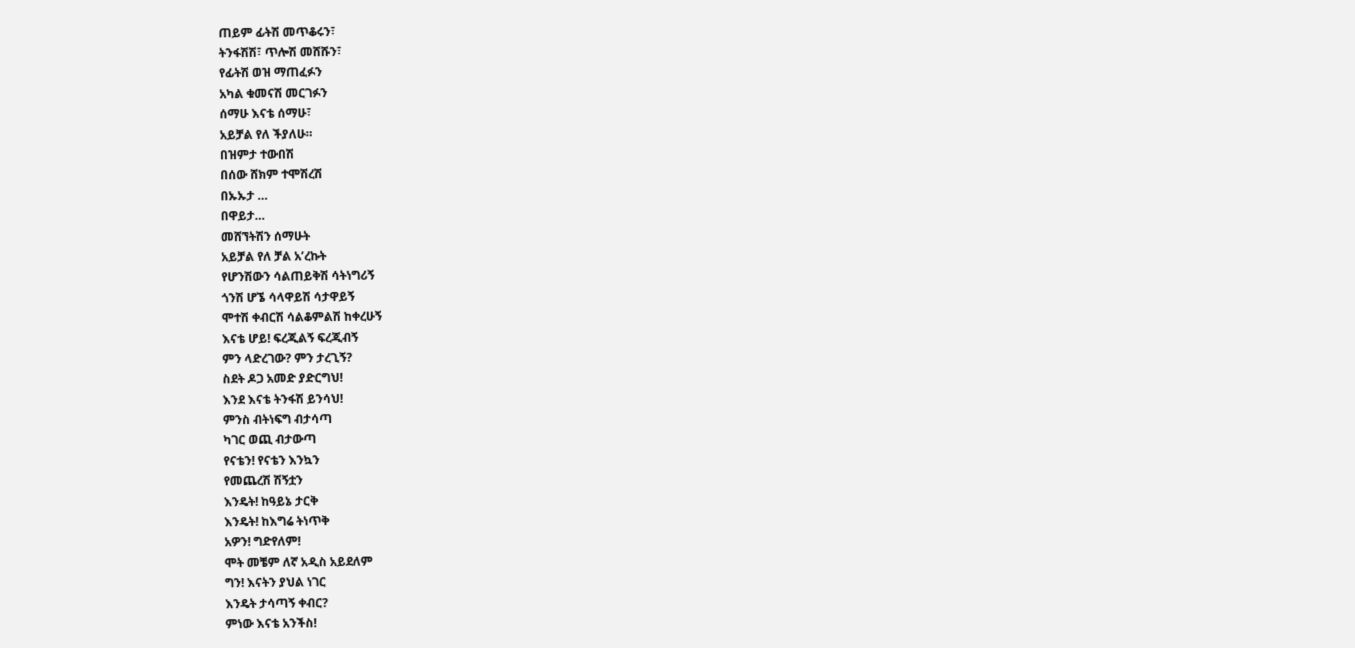ጠይም ፊትሽ መጥቆሩን፣
ትንፋሽሽ፣ ጥሎሽ መሸሹን፣
የፊትሽ ወዝ ማጠፈፉን
አካል ቁመናሽ መርገፉን
ሰማሁ እናቴ ሰማሁ፣
አይቻል የለ ችያለሁ።
በዝምታ ተውበሽ
በሰው ሸክም ተሞሽረሽ
በኡኡታ …
በዋይታ…
መሸኘትሽን ሰማሁት
አይቻል የለ ቻል አ’ረኩት
የሆንሽውን ሳልጠይቅሽ ሳትነግሪኝ
ጎንሽ ሆኜ ሳላዋይሽ ሳታዋይኝ
ሞተሽ ቀብርሽ ሳልቆምልሽ ከቀረሁኝ
እናቴ ሆይ! ፍረጂልኝ ፍረጂብኝ
ምን ላድረገው? ምን ታረጊኝ?
ስደት ዶጋ አመድ ያድርግህ!
እንደ እናቴ ትንፋሽ ይንሳህ!
ምንስ ብትነፍግ ብታሳጣ
ካገር ወጪ ብታውጣ
የናቴን! የናቴን እንኳን
የመጨረሽ ሽኝቷን
እንዴት! ከዓይኔ ታርቅ
እንዴት! ከእግሬ ትነጥቅ
አዎን! ግድየለም!
ሞት መቼም ለኛ አዲስ አይደለም
ግን! እናትን ያህል ነገር
እንዴት ታሳጣኝ ቀብር?
ምነው እናቴ አንችስ!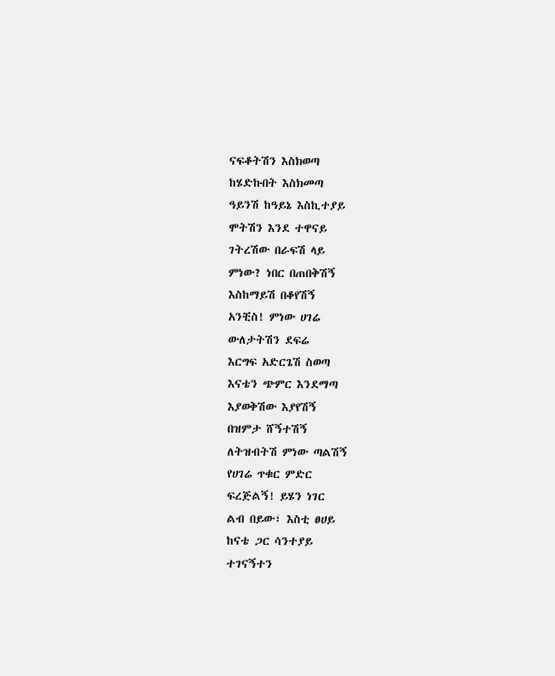ናፍቆትሽን እስክወጣ
ከሄድኩበት እስክመጣ
ዓይንሽ ከዓይኔ እስኪተያይ
ሞትሽን እንደ ተዋናይ
ገትረሽው በራፍሽ ላይ
ምነው? ነበር በጠበቅሽኝ
እስከማይሽ በቆየሽኝ
አንቺስ! ምነው ሀገሬ
ውለታትሽን ደፍሬ
እርግፍ አድርጌሽ ስወጣ
እናቴን ጭምር እንደማጣ
እያወቅሽው እያየሽኝ
በዝምታ ሸኝተሽኝ
ለትዝብትሽ ምነው ጣልሽኝ
የሀገሬ ጥቁር ምድር
ፍረጅልኝ! ይሄን ነገር
ልብ በይው፣ እስቲ ፀሀይ
ከናቴ ጋር ሳንተያይ
ተገናኝተን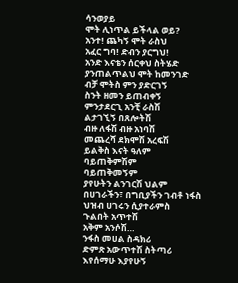ሳንወያይ
ሞት ሊነጥል ይችላል ወይ?
አንተ! ጨካኝ ሞት ራስህ
አፈር ግባ! ድብን ያርግህ!
አንድ እናቴን ሰርቀህ ስትሄድ
ያንጠልጥልህ ሞት ከመንገድ
ብቻ ሞትስ ምን ያድርገኝ
ስንት ዘመን ይጠብቀኝ
ምንታደርጊ አንቺ ራስሽ
ልታገኚኝ በጸሎትሽ
ብዙ ለፋሽ ብዙ አነባሽ
መጨረሻ ደክሞሽ አረፍሽ
ይልቅስ እናት ዓለም
ባይጠቅምሽም
ባይጠቅመኝም
ያየሁትን ልንገርሽ ህልም
በሀገራችን፣ በግቢያችን ገብቶ ነፋስ
ህዝብ ሀገሩን ሲያተራምስ
ጉልበት አጥተሽ
አቅም አንሶሽ…
ንፋስ መሀል ስዳክሪ
ድምጽ አውጥተሽ ስትጣሪ
እየሰማሁ እያየሁኝ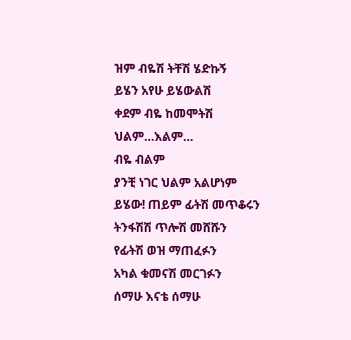ዝም ብዬሽ ትቸሽ ሄድኩኝ
ይሄን አየሁ ይሄውልሽ
ቀደም ብዬ ከመሞትሽ
ህልም…እልም…
ብዬ ብልም
ያንቺ ነገር ህልም አልሆነም
ይሄው! ጠይም ፊትሽ መጥቆሩን
ትንፋሽሽ ጥሎሽ መሸሹን
የፊትሽ ወዝ ማጠፈፉን
አካል ቁመናሽ መርገፉን
ሰማሁ እናቴ ሰማሁ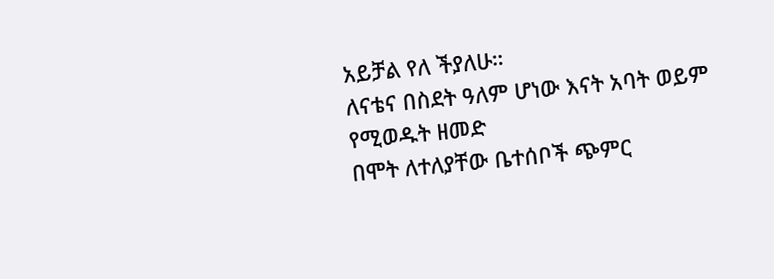አይቻል የለ ችያለሁ።
ለናቴና በስደት ዓለም ሆነው እናት አባት ወይም የሚወዱት ዘመድ
በሞት ለተለያቸው ቤተሰቦች ጭምር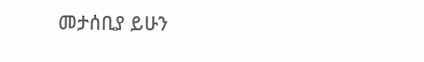መታሰቢያ ይሁን